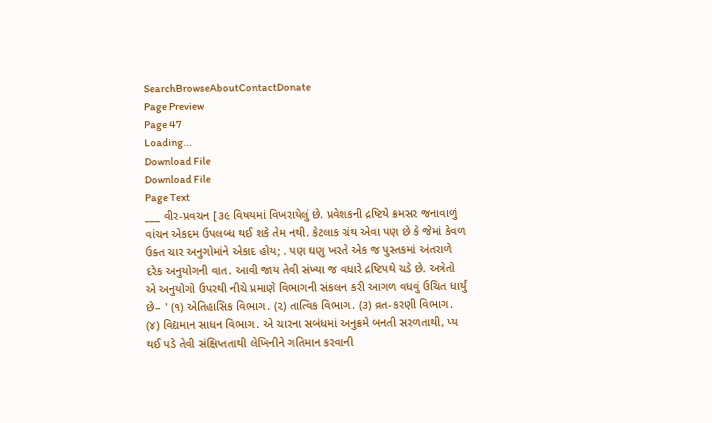SearchBrowseAboutContactDonate
Page Preview
Page 47
Loading...
Download File
Download File
Page Text
___ વીર-પ્રવચન [૩૯ વિષયમાં વિખરાયેલું છે. પ્રવેશકની દ્રષ્ટિયે ક્રમસર જનાવાળું વાંચન એકદમ ઉપલબ્ધ થઈ શકે તેમ નથી. કેટલાક ગ્રંથ એવા પણ છે કે જેમાં કેવળ ઉક્ત ચાર અનુગોમાંને એકાદ હોય; . પણ ઘણુ ખરતે એક જ પુસ્તકમાં અંતરાળે દરેક અનુયોગની વાત. આવી જાય તેવી સંખ્યા જ વધારે દ્રષ્ટિપથે ચડે છે. અત્રેતો એ અનુયોગો ઉપરથી નીચે પ્રમાણે વિભાગની સંકલન કરી આગળ વધવું ઉચિત ધાર્યું છે– ' (૧) એતિહાસિક વિભાગ. (૨) તાત્વિક વિભાગ. (૩) વ્રત-કરણી વિભાગ. (૪) વિદ્યમાન સાધન વિભાગ. એ ચારના સબંધમાં અનુક્રમે બનતી સરળતાથી, પ્ય થઈ પડે તેવી સંક્ષિપ્તતાથી લેખિનીને ગતિમાન કરવાની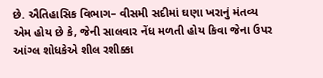છે. ઐતિહાસિક વિભાગ– વીસમી સદીમાં ઘણા ખરાનું મંતવ્ય એમ હોય છે કે, જેની સાલવાર નેંધ મળતી હોય કિવા જેના ઉપર આંગ્લ શોધકેએ શીલ રશીક્કા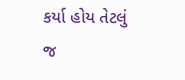કર્યા હોય તેટલું જ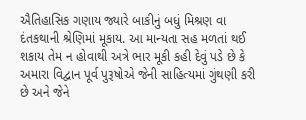ઐતિહાસિક ગણાય જ્યારે બાકીનું બધું મિશ્રણ વા દંતકથાની શ્રેણિમાં મૂકાય. આ માન્યતા સહ મળતાં થઈ શકાય તેમ ન હોવાથી અત્રે ભાર મૂકી કહી દેવું પડે છે કે અમારા વિદ્વાન પૂર્વ પુરૂષોએ જેની સાહિત્યમાં ગુંથણી કરી છે અને જેને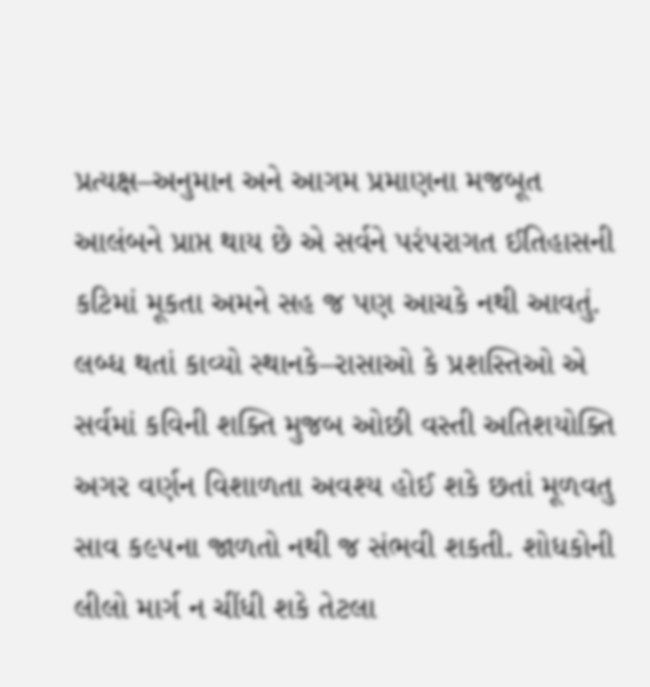પ્રત્યક્ષ–અનુમાન અને આગમ પ્રમાણના મજબૂત આલંબને પ્રાપ્ત થાય છે એ સર્વને પરંપરાગત ઈતિહાસની કટિમાં મૂકતા અમને સહ જ પણ આચકે નથી આવતું. લબ્ધ થતાં કાવ્યો સ્થાનકે–રાસાઓ કે પ્રશસ્તિઓ એ સર્વમાં કવિની શક્તિ મુજબ ઓછી વસ્તી અતિશયોક્તિ અગર વર્ણન વિશાળતા અવશ્ય હોઈ શકે છતાં મૂળવતુ સાવ ક૯૫ના જાળતો નથી જ સંભવી શકતી. શોધકોની લીલો માર્ગ ન ચીંધી શકે તેટલા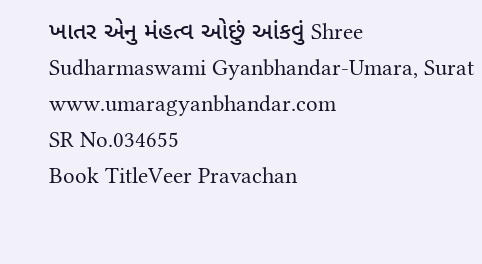ખાતર એનુ મંહત્વ ઓછું આંકવું Shree Sudharmaswami Gyanbhandar-Umara, Surat www.umaragyanbhandar.com
SR No.034655
Book TitleVeer Pravachan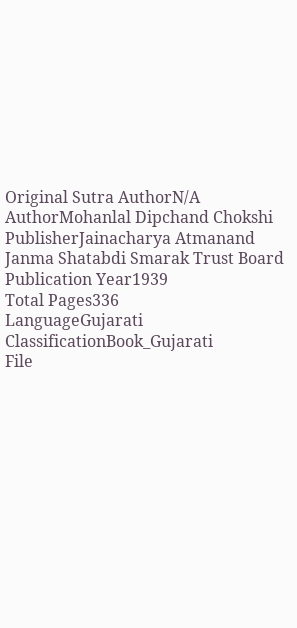Original Sutra AuthorN/A
AuthorMohanlal Dipchand Chokshi
PublisherJainacharya Atmanand Janma Shatabdi Smarak Trust Board
Publication Year1939
Total Pages336
LanguageGujarati
ClassificationBook_Gujarati
File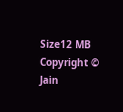Size12 MB
Copyright © Jain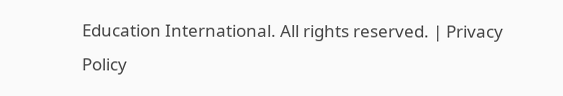Education International. All rights reserved. | Privacy Policy